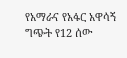የአማራና የአፋር አዋሳኝ ግጭት የ12 ሰው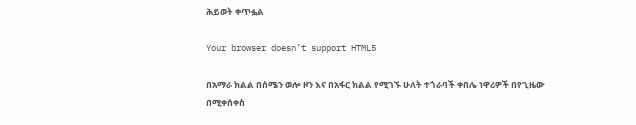ሕይወት ቀጥፏል

Your browser doesn’t support HTML5

በአማራ ክልል በሰሜን ወሎ ዞን እና በአፋር ክልል የሚገኙ ሁለት ተጎራባች ቀበሌ ነዋሪዎች በየጊዜው በሚቀሰቀስ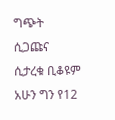ግጭት ሲጋጩና ሲታረቁ ቢቆዩም አሁን ግን የ12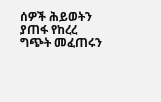ሰዎች ሕይወትን ያጠፋ የከረረ ግጭት መፈጠሩን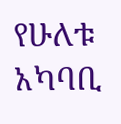የሁለቱ አካባቢ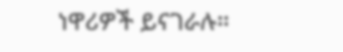ነዋሪዎች ይናገራሉ።